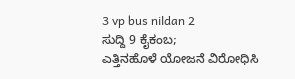3 vp bus nildan 2
ಸುದ್ದಿ 9 ಕೈಕಂಬ;
ಎತ್ತಿನಹೊಳೆ ಯೋಜನೆ ವಿರೋಧಿಸಿ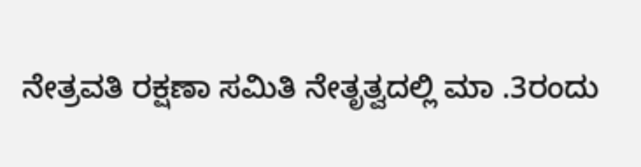ನೇತ್ರವತಿ ರಕ್ಷಣಾ ಸಮಿತಿ ನೇತೃತ್ವದಲ್ಲಿ ಮಾ .3ರಂದು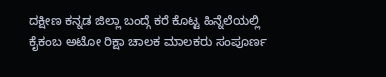ದಕ್ಷೀಣ ಕನ್ನಡ ಜಿಲ್ಲಾ ಬಂದ್ಗೆ ಕರೆ ಕೊಟ್ಟ ಹಿನ್ನೆಲೆಯಲ್ಲಿ ಕೈಕಂಬ ಅಟೋ ರಿಕ್ಷಾ ಚಾಲಕ ಮಾಲಕರು ಸಂಪೂರ್ಣ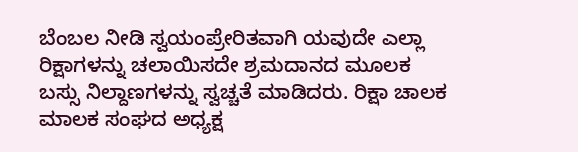ಬೆಂಬಲ ನೀಡಿ ಸ್ವಯಂಪ್ರೇರಿತವಾಗಿ ಯವುದೇ ಎಲ್ಲಾ ರಿಕ್ಷಾಗಳನ್ನು ಚಲಾಯಿಸದೇ ಶ್ರಮದಾನದ ಮೂಲಕ ಬಸ್ಸು ನಿಲ್ದಾಣಗಳನ್ನು ಸ್ವಚ್ಚತೆ ಮಾಡಿದರು. ರಿಕ್ಷಾ ಚಾಲಕ ಮಾಲಕ ಸಂಘದ ಅಧ್ಯಕ್ಷ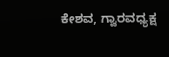ಕೇಶವ, ಗ್ವಾರವಧ್ಯಕ್ಷ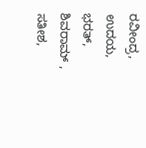ರವೀಂದ್ರ, ಉದಯ, ಭರತ್, ಶಿವರಾಮ್ , ಸತೀಶ,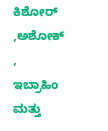ಕಿಶೋರ್ ,ಅಶೋಕ್ , ಇಬ್ರಾಹಿಂ ಮತ್ತು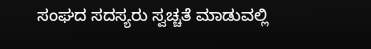ಸಂಘದ ಸದಸ್ಯರು ಸ್ವಚ್ಚತೆ ಮಾಡುವಲ್ಲಿ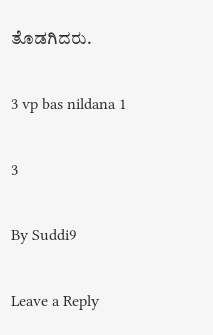ತೊಡಗಿದರು.

3 vp bas nildana 1

3

By Suddi9

Leave a Reply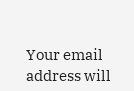Your email address will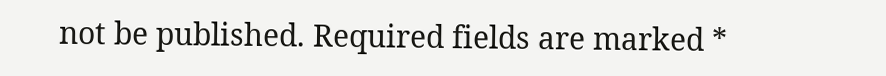not be published. Required fields are marked *